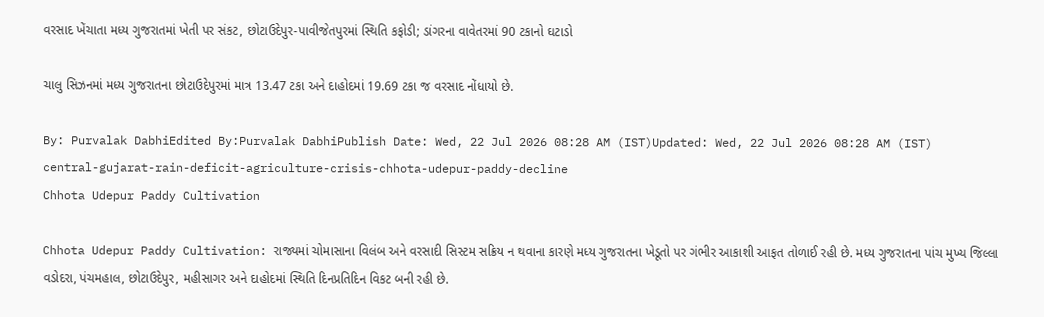વરસાદ ખેંચાતા મધ્ય ગુજરાતમાં ખેતી પર સંકટ, છોટાઉદેપુર-પાવીજેતપુરમાં સ્થિતિ કફોડી; ડાંગરના વાવેતરમાં 90 ટકાનો ઘટાડો

ચાલુ સિઝનમાં મધ્ય ગુજરાતના છોટાઉદેપુરમાં માત્ર 13.47 ટકા અને દાહોદમાં 19.69 ટકા જ વરસાદ નોંધાયો છે.

By: Purvalak DabhiEdited By:Purvalak DabhiPublish Date: Wed, 22 Jul 2026 08:28 AM (IST)Updated: Wed, 22 Jul 2026 08:28 AM (IST)
central-gujarat-rain-deficit-agriculture-crisis-chhota-udepur-paddy-decline
Chhota Udepur Paddy Cultivation

Chhota Udepur Paddy Cultivation: રાજ્યમાં ચોમાસાના વિલંબ અને વરસાદી સિસ્ટમ સક્રિય ન થવાના કારણે મધ્ય ગુજરાતના ખેડૂતો પર ગંભીર આકાશી આફત તોળાઈ રહી છે. મધ્ય ગુજરાતના પાંચ મુખ્ય જિલ્લા વડોદરા, પંચમહાલ, છોટાઉદેપુર, મહીસાગર અને દાહોદમાં સ્થિતિ દિનપ્રતિદિન વિકટ બની રહી છે.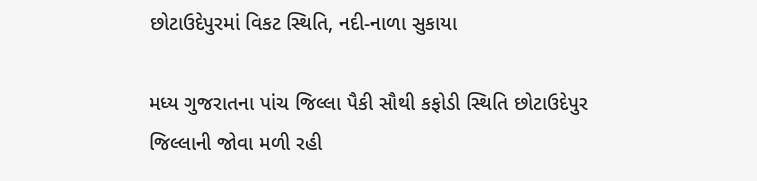છોટાઉદેપુરમાં વિકટ સ્થિતિ, નદી-નાળા સુકાયા

મધ્ય ગુજરાતના પાંચ જિલ્લા પૈકી સૌથી કફોડી સ્થિતિ છોટાઉદેપુર જિલ્લાની જોવા મળી રહી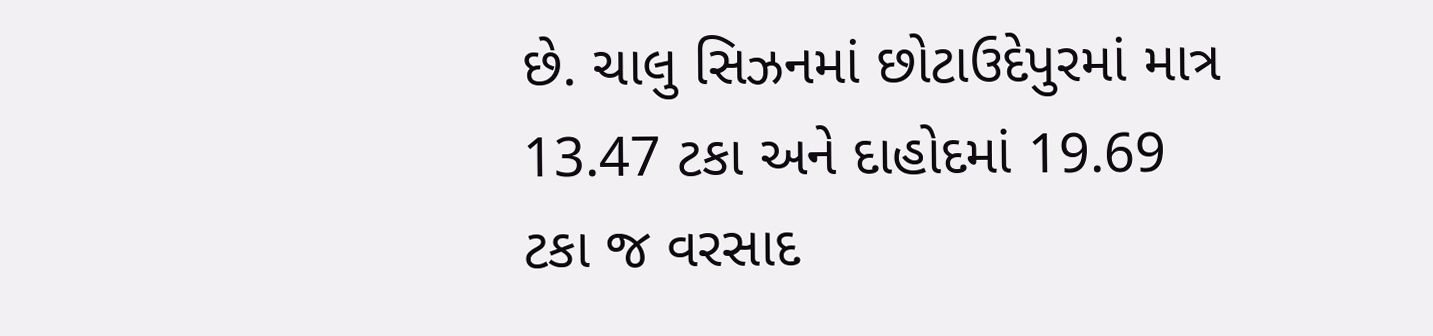છે. ચાલુ સિઝનમાં છોટાઉદેપુરમાં માત્ર 13.47 ટકા અને દાહોદમાં 19.69 ટકા જ વરસાદ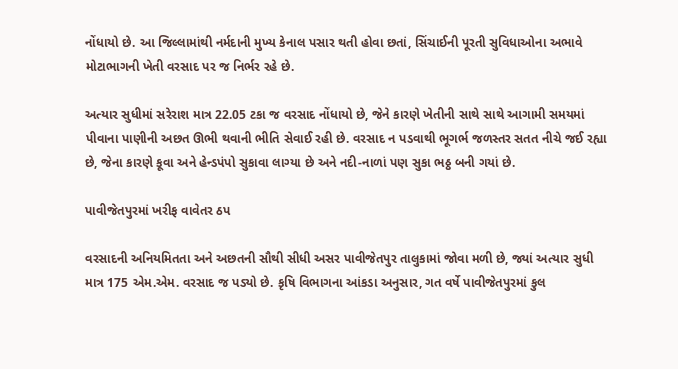નોંધાયો છે. આ જિલ્લામાંથી નર્મદાની મુખ્ય કેનાલ પસાર થતી હોવા છતાં, સિંચાઈની પૂરતી સુવિધાઓના અભાવે મોટાભાગની ખેતી વરસાદ પર જ નિર્ભર રહે છે.

અત્યાર સુધીમાં સરેરાશ માત્ર 22.05 ટકા જ વરસાદ નોંધાયો છે, જેને કારણે ખેતીની સાથે સાથે આગામી સમયમાં પીવાના પાણીની અછત ઊભી થવાની ભીતિ સેવાઈ રહી છે. વરસાદ ન પડવાથી ભૂગર્ભ જળસ્તર સતત નીચે જઈ રહ્યા છે, જેના કારણે કૂવા અને હેન્ડપંપો સુકાવા લાગ્યા છે અને નદી-નાળાં પણ સુકા ભઠ્ઠ બની ગયાં છે.

પાવીજેતપુરમાં ખરીફ વાવેતર ઠપ

વરસાદની અનિયમિતતા અને અછતની સૌથી સીધી અસર પાવીજેતપુર તાલુકામાં જોવા મળી છે, જ્યાં અત્યાર સુધી માત્ર 175 એમ.એમ. વરસાદ જ પડ્યો છે. કૃષિ વિભાગના આંકડા અનુસાર, ગત વર્ષે પાવીજેતપુરમાં કુલ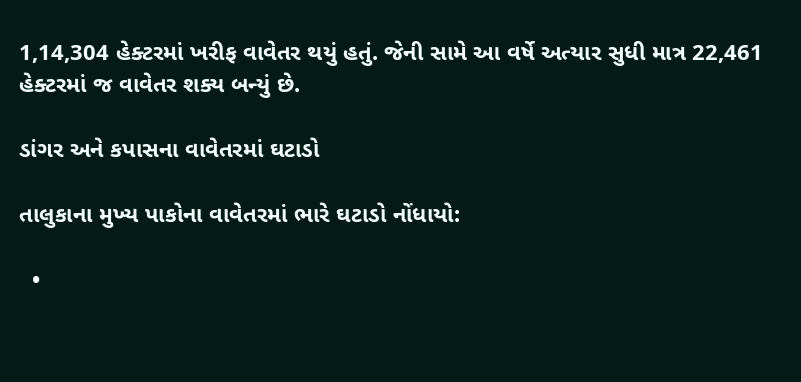1,14,304 હેક્ટરમાં ખરીફ વાવેતર થયું હતું. જેની સામે આ વર્ષે અત્યાર સુધી માત્ર 22,461 હેક્ટરમાં જ વાવેતર શક્ય બન્યું છે.

ડાંગર અને કપાસના વાવેતરમાં ઘટાડો

તાલુકાના મુખ્ય પાકોના વાવેતરમાં ભારે ઘટાડો નોંધાયો:

  •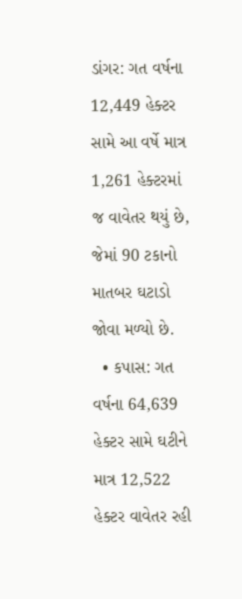ડાંગર: ગત વર્ષના 12,449 હેક્ટર સામે આ વર્ષે માત્ર 1,261 હેક્ટરમાં જ વાવેતર થયું છે, જેમાં 90 ટકાનો માતબર ઘટાડો જોવા મળ્યો છે.
  • કપાસ: ગત વર્ષના 64,639 હેક્ટર સામે ઘટીને માત્ર 12,522 હેક્ટર વાવેતર રહી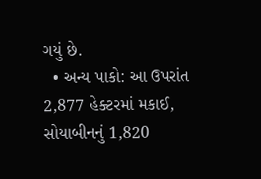ગયું છે.
  • અન્ય પાકો: આ ઉપરાંત 2,877 હેક્ટરમાં મકાઈ, સોયાબીનનું 1,820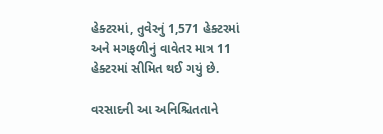હેક્ટરમાં, તુવેરનું 1,571 હેક્ટરમાં અને મગફળીનું વાવેતર માત્ર 11 હેક્ટરમાં સીમિત થઈ ગયું છે.

વરસાદની આ અનિશ્ચિતતાને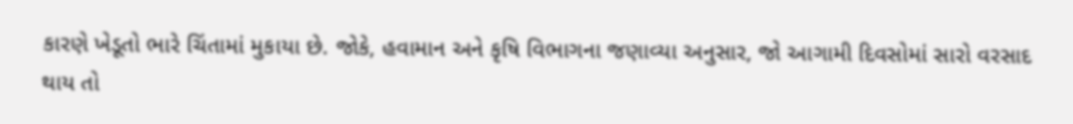કારણે ખેડૂતો ભારે ચિંતામાં મુકાયા છે. જોકે, હવામાન અને કૃષિ વિભાગના જણાવ્યા અનુસાર, જો આગામી દિવસોમાં સારો વરસાદ થાય તો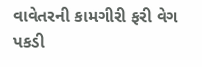વાવેતરની કામગીરી ફરી વેગ પકડી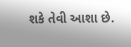શકે તેવી આશા છે.